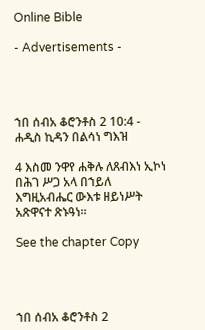Online Bible

- Advertisements -




ኀበ ሰብአ ቆሮንቶስ 2 10:4 - ሐዲስ ኪዳን በልሳነ ግእዝ

4 እስመ ንዋየ ሐቅሉ ለጸብእነ ኢኮነ በሕገ ሥጋ አላ በኀይለ እግዚአብሔር ውእቱ ዘይነሥት አጽዋናተ ጽኑዓነ።

See the chapter Copy




ኀበ ሰብአ ቆሮንቶስ 2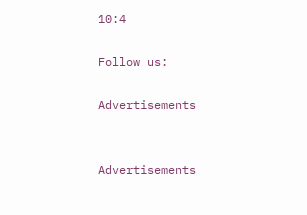10:4

Follow us:

Advertisements


Advertisements